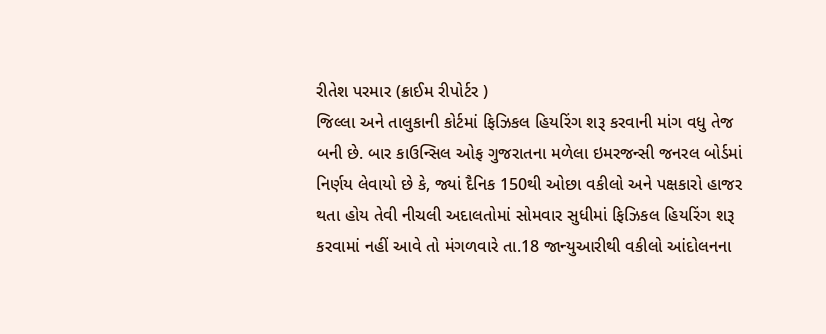રીતેશ પરમાર (ક્રાઈમ રીપોર્ટર )
જિલ્લા અને તાલુકાની કોર્ટમાં ફિઝિકલ હિયરિંગ શરૂ કરવાની માંગ વધુ તેજ બની છે. બાર કાઉન્સિલ ઓફ ગુજરાતના મળેલા ઇમરજન્સી જનરલ બોર્ડમાં નિર્ણય લેવાયો છે કે, જ્યાં દૈનિક 150થી ઓછા વકીલો અને પક્ષકારો હાજર થતા હોય તેવી નીચલી અદાલતોમાં સોમવાર સુધીમાં ફિઝિકલ હિયરિંગ શરૂ કરવામાં નહીં આવે તો મંગળવારે તા.18 જાન્યુઆરીથી વકીલો આંદોલનના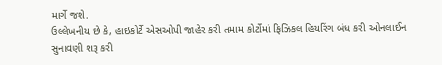માર્ગે જશે.
ઉલ્લેખનીય છે કે, હાઇકોર્ટે એસઓપી જાહેર કરી તમામ કોર્ટોમાં ફિઝિકલ હિયરિંગ બંધ કરી ઓનલાઈન સુનાવણી શરૂ કરી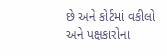છે અને કોર્ટમાં વકીલો અને પક્ષકારોના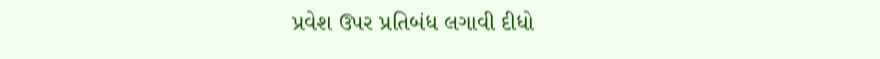પ્રવેશ ઉપર પ્રતિબંધ લગાવી દીધો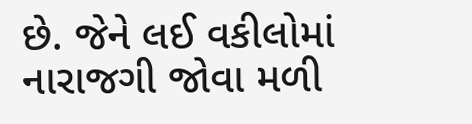છે. જેને લઈ વકીલોમાં નારાજગી જોવા મળી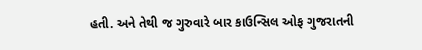હતી. અને તેથી જ ગુરુવારે બાર કાઉન્સિલ ઓફ ગુજરાતની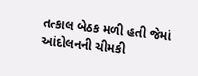તત્કાલ બેઠક મળી હતી જેમાં આંદોલનની ચીમકી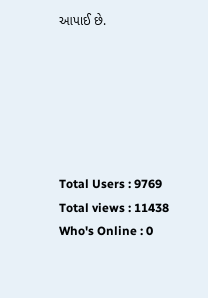આપાઈ છે.






Total Users : 9769
Total views : 11438
Who's Online : 0